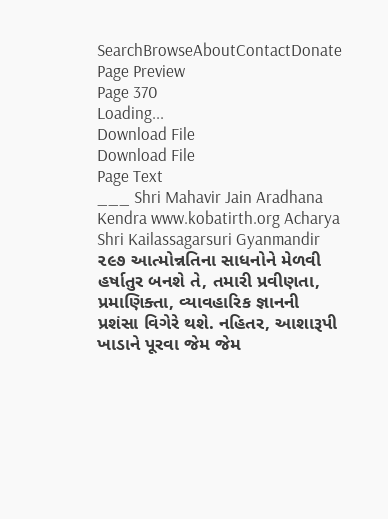SearchBrowseAboutContactDonate
Page Preview
Page 370
Loading...
Download File
Download File
Page Text
___ Shri Mahavir Jain Aradhana Kendra www.kobatirth.org Acharya Shri Kailassagarsuri Gyanmandir ૨૯૭ આત્મોન્નતિના સાધનોને મેળવી હર્ષાતુર બનશે તે, તમારી પ્રવીણતા, પ્રમાણિક્તા, વ્યાવહારિક જ્ઞાનની પ્રશંસા વિગેરે થશે. નહિતર, આશારૂપી ખાડાને પૂરવા જેમ જેમ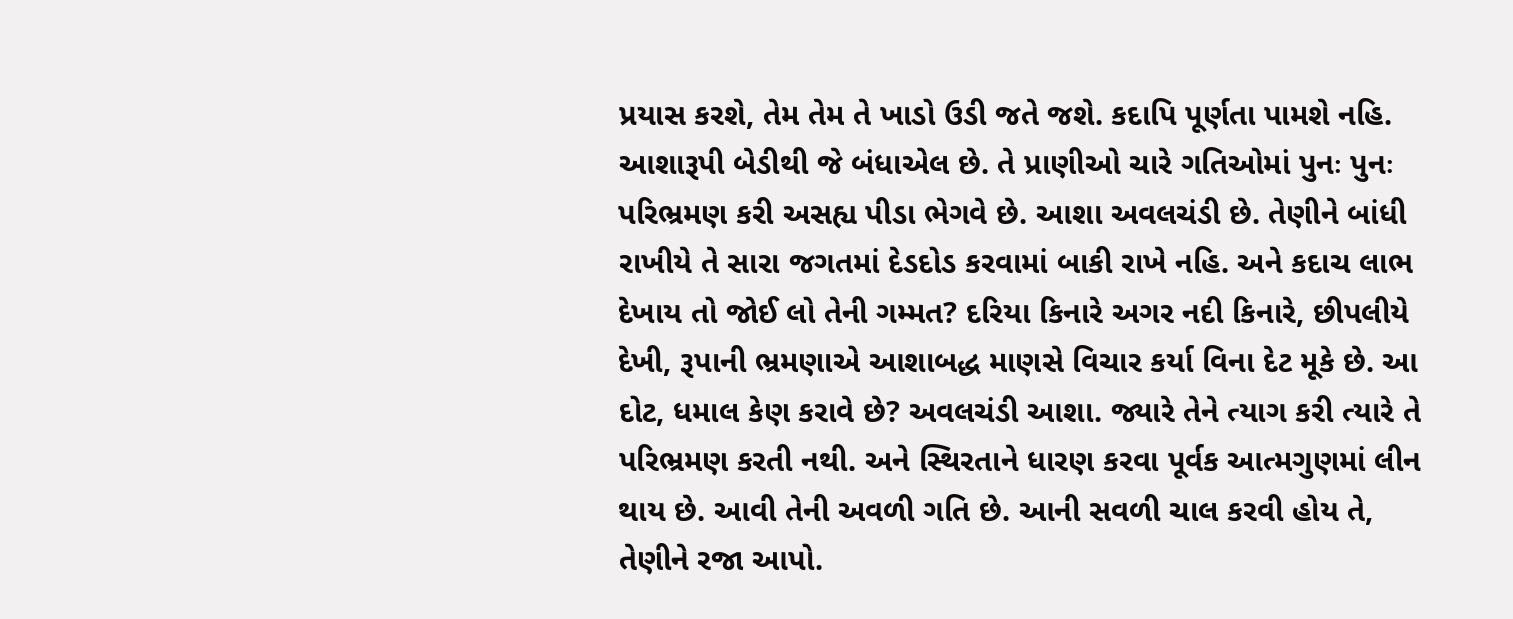પ્રયાસ કરશે, તેમ તેમ તે ખાડો ઉડી જતે જશે. કદાપિ પૂર્ણતા પામશે નહિ. આશારૂપી બેડીથી જે બંધાએલ છે. તે પ્રાણીઓ ચારે ગતિઓમાં પુનઃ પુનઃ પરિભ્રમણ કરી અસહ્ય પીડા ભેગવે છે. આશા અવલચંડી છે. તેણીને બાંધી રાખીયે તે સારા જગતમાં દેડદોડ કરવામાં બાકી રાખે નહિ. અને કદાચ લાભ દેખાય તો જોઈ લો તેની ગમ્મત? દરિયા કિનારે અગર નદી કિનારે, છીપલીયે દેખી, રૂપાની ભ્રમણાએ આશાબદ્ધ માણસે વિચાર કર્યા વિના દેટ મૂકે છે. આ દોટ, ધમાલ કેણ કરાવે છે? અવલચંડી આશા. જ્યારે તેને ત્યાગ કરી ત્યારે તે પરિભ્રમણ કરતી નથી. અને સ્થિરતાને ધારણ કરવા પૂર્વક આત્મગુણમાં લીન થાય છે. આવી તેની અવળી ગતિ છે. આની સવળી ચાલ કરવી હોય તે, તેણીને રજા આપો.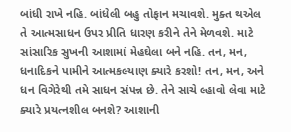બાંધી રાખે નહિ. બાંધેલી બહુ તોફાન મચાવશે. મુક્ત થએલ તે આત્મસાધન ઉપર પ્રીતિ ધારણ કરીને તેને મેળવશે. માટે સાંસારિક સુખની આશામાં મેહઘેલા બને નહિ. તન, મન, ધનાદિકને પામીને આત્મકલ્યાણ ક્યારે કરશો! તન, મન, અને ધન વિગેરેથી તમે સાધન સંપન્ન છે. તેને સાચે લ્હાવો લેવા માટે ક્યારે પ્રયત્નશીલ બનશે? આશાની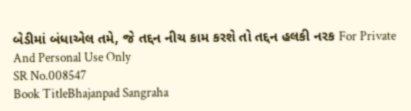બેડીમાં બંધાએલ તમે, જે તદ્દન નીચ કામ કરશે તો તદ્દન હલકી નરક For Private And Personal Use Only
SR No.008547
Book TitleBhajanpad Sangraha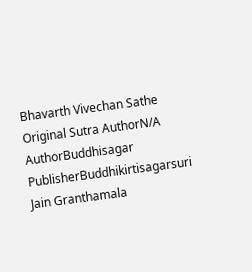Bhavarth Vivechan Sathe
Original Sutra AuthorN/A
AuthorBuddhisagar
PublisherBuddhikirtisagarsuri Jain Granthamala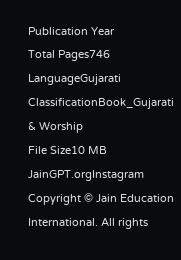Publication Year
Total Pages746
LanguageGujarati
ClassificationBook_Gujarati & Worship
File Size10 MB
JainGPT.orgInstagram
Copyright © Jain Education International. All rights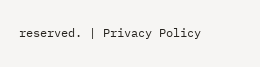reserved. | Privacy Policy